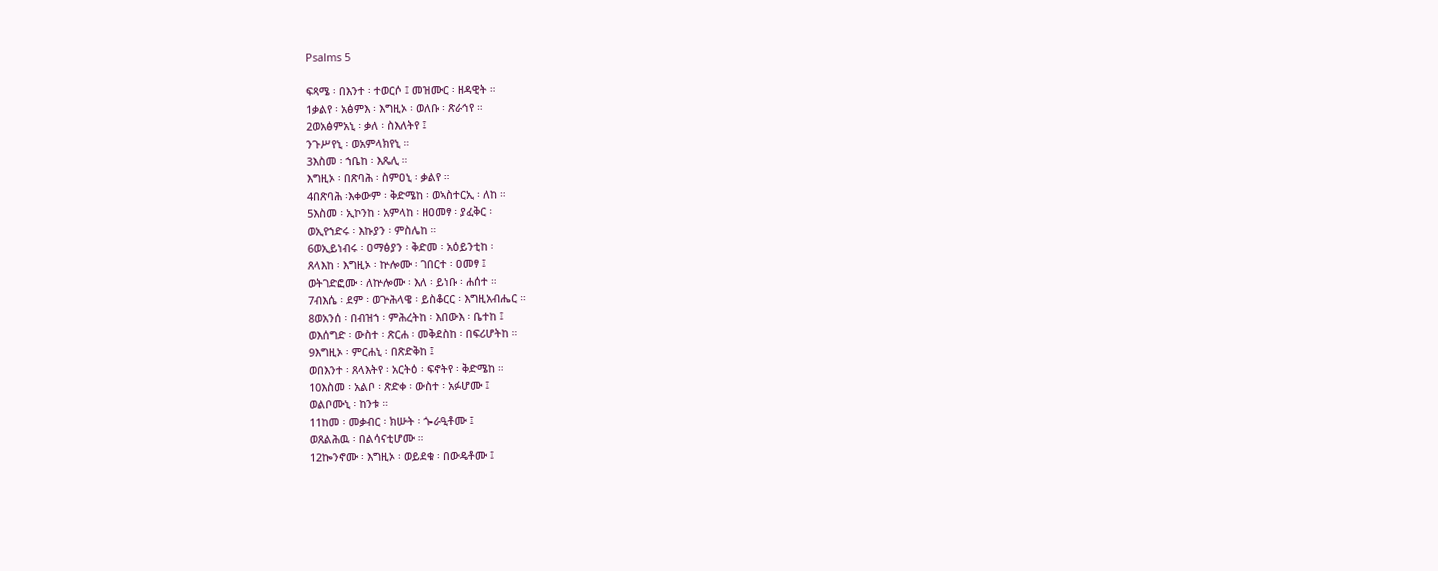Psalms 5

ፍጻሜ ፡ በእንተ ፡ ተወርሶ ፤ መዝሙር ፡ ዘዳዊት ።
1ቃልየ ፡ አፅምእ ፡ እግዚኦ ፡ ወለቡ ፡ ጽራኅየ ።
2ወአፅምአኒ ፡ ቃለ ፡ ስእለትየ ፤
ንጉሥየኒ ፡ ወአምላክየኒ ።
3እስመ ፡ ኀቤከ ፡ እጼሊ ።
እግዚኦ ፡ በጽባሕ ፡ ስምዐኒ ፡ ቃልየ ።
4በጽባሕ ፡እቀውም ፡ ቅድሜከ ፡ ወኣስተርኢ ፡ ለከ ።
5እስመ ፡ ኢኮንከ ፡ አምላከ ፡ ዘዐመፃ ፡ ያፈቅር ፡
ወኢየኀድሩ ፡ እኩያን ፡ ምስሌከ ።
6ወኢይነብሩ ፡ ዐማፅያን ፡ ቅድመ ፡ አዕይንቲከ ፡
ጸላእከ ፡ እግዚኦ ፡ ኵሎሙ ፡ ገበርተ ፡ ዐመፃ ፤
ወትገድፎሙ ፡ ለኵሎሙ ፡ እለ ፡ ይነቡ ፡ ሐሰተ ።
7ብእሴ ፡ ደም ፡ ወጕሕላዌ ፡ ይስቆርር ፡ እግዚአብሔር ።
8ወአንሰ ፡ በብዝኀ ፡ ምሕረትከ ፡ እበውእ ፡ ቤተከ ፤
ወእሰግድ ፡ ውስተ ፡ ጽርሐ ፡ መቅደስከ ፡ በፍሪሆትከ ።
9እግዚኦ ፡ ምርሐኒ ፡ በጽድቅከ ፤
ወበእንተ ፡ ጸላእትየ ፡ አርትዕ ፡ ፍኖትየ ፡ ቅድሜከ ።
10እስመ ፡ አልቦ ፡ ጽድቀ ፡ ውስተ ፡ አፉሆሙ ፤
ወልቦሙኒ ፡ ከንቱ ።
11ከመ ፡ መቃብር ፡ ክሡት ፡ ጐራዒቶሙ ፤
ወጸልሕዉ ፡ በልሳናቲሆሙ ።
12ኰንኖሙ ፡ እግዚኦ ፡ ወይደቁ ፡ በውዴቶሙ ፤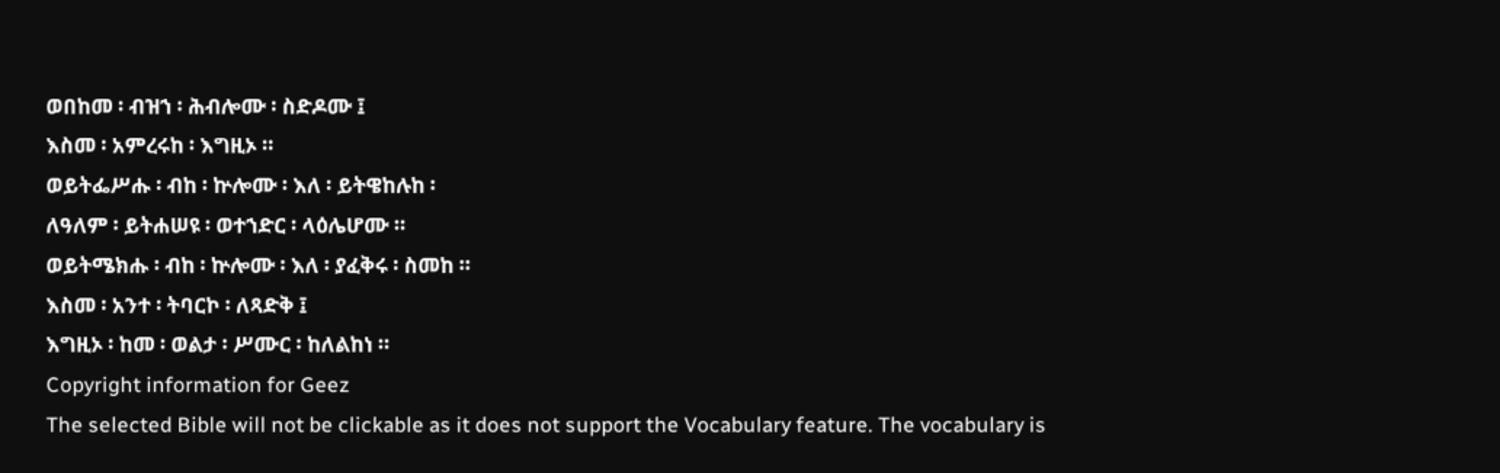ወበከመ ፡ ብዝኀ ፡ ሕብሎሙ ፡ ስድዶሙ ፤
እስመ ፡ አምረሩከ ፡ እግዚኦ ።
ወይትፌሥሑ ፡ ብከ ፡ ኵሎሙ ፡ እለ ፡ ይትዌከሉከ ፡
ለዓለም ፡ ይትሐሠዩ ፡ ወተኀድር ፡ ላዕሌሆሙ ።
ወይትሜክሑ ፡ ብከ ፡ ኵሎሙ ፡ እለ ፡ ያፈቅሩ ፡ ስመከ ።
እስመ ፡ አንተ ፡ ትባርኮ ፡ ለጻድቅ ፤
እግዚኦ ፡ ከመ ፡ ወልታ ፡ ሥሙር ፡ ከለልከነ ።
Copyright information for Geez
The selected Bible will not be clickable as it does not support the Vocabulary feature. The vocabulary is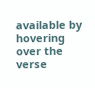available by hovering over the verse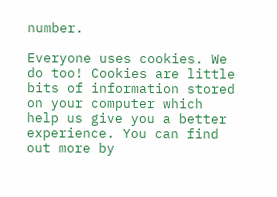number.

Everyone uses cookies. We do too! Cookies are little bits of information stored on your computer which help us give you a better experience. You can find out more by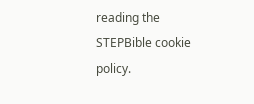reading the STEPBible cookie policy.